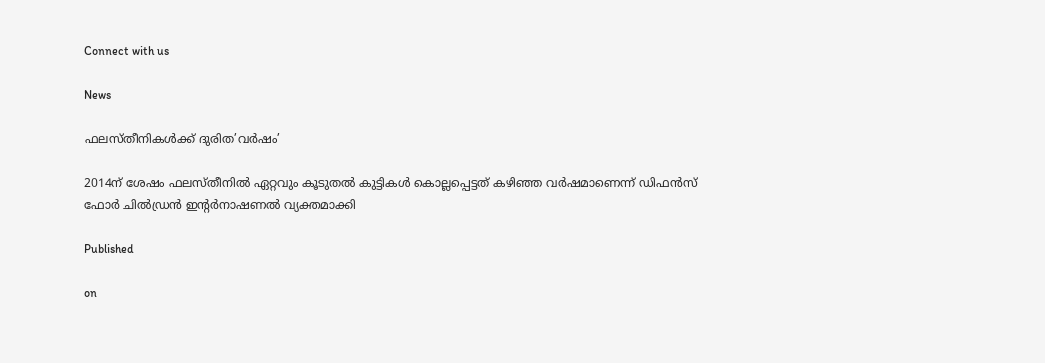Connect with us

News

ഫലസ്തീനികള്‍ക്ക് ദുരിത’വര്‍ഷം’

2014ന് ശേഷം ഫലസ്തീനില്‍ ഏറ്റവും കൂടുതല്‍ കുട്ടികള്‍ കൊല്ലപ്പെട്ടത് കഴിഞ്ഞ വര്‍ഷമാണെന്ന് ഡിഫന്‍സ് ഫോര്‍ ചില്‍ഡ്രന്‍ ഇന്റര്‍നാഷണല്‍ വ്യക്തമാക്കി

Published

on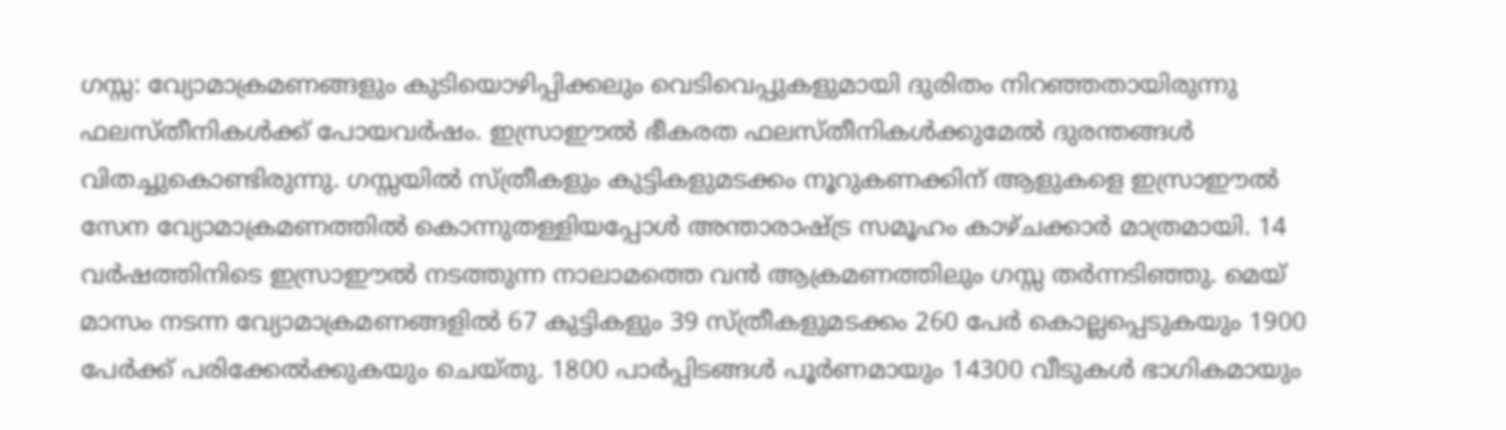ഗസ്സ: വ്യോമാക്രമണങ്ങളും കുടിയൊഴിപ്പിക്കലും വെടിവെപ്പുകളുമായി ദുരിതം നിറഞ്ഞതായിരുന്നു ഫലസ്തീനികള്‍ക്ക് പോയവര്‍ഷം. ഇസ്രാഈല്‍ ഭീകരത ഫലസ്തീനികള്‍ക്കുമേല്‍ ദുരന്തങ്ങള്‍ വിതച്ചുകൊണ്ടിരുന്നു. ഗസ്സയില്‍ സ്ത്രീകളും കുട്ടികളുമടക്കം നൂറുകണക്കിന് ആളുകളെ ഇസ്രാഈല്‍ സേന വ്യോമാക്രമണത്തില്‍ കൊന്നുതള്ളിയപ്പോള്‍ അന്താരാഷ്ട്ര സമൂഹം കാഴ്ചക്കാര്‍ മാത്രമായി. 14 വര്‍ഷത്തിനിടെ ഇസ്രാഈല്‍ നടത്തുന്ന നാലാമത്തെ വന്‍ ആക്രമണത്തിലും ഗസ്സ തര്‍ന്നടിഞ്ഞു. മെയ് മാസം നടന്ന വ്യോമാക്രമണങ്ങളില്‍ 67 കുട്ടികളും 39 സ്ത്രീകളുമടക്കം 260 പേര്‍ കൊല്ലപ്പെടുകയും 1900 പേര്‍ക്ക് പരിക്കേല്‍ക്കുകയും ചെയ്തു. 1800 പാര്‍പ്പിടങ്ങള്‍ പൂര്‍ണമായും 14300 വീടുകള്‍ ഭാഗികമായും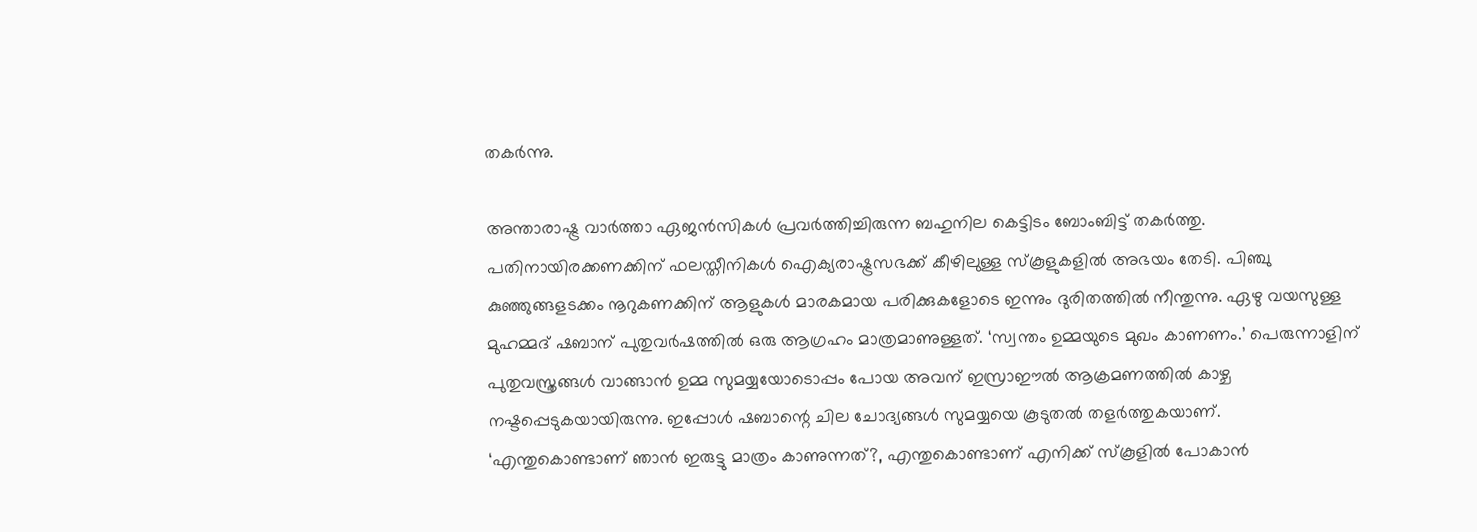തകര്‍ന്നു.

അന്താരാഷ്ട്ര വാര്‍ത്താ ഏജന്‍സികള്‍ പ്രവര്‍ത്തിച്ചിരുന്ന ബഹുനില കെട്ടിടം ബോംബിട്ട് തകര്‍ത്തു. പതിനായിരക്കണക്കിന് ഫലസ്തീനികള്‍ ഐക്യരാഷ്ട്രസഭക്ക് കീഴിലുള്ള സ്‌കൂളുകളില്‍ അഭയം തേടി. പിഞ്ചു കുഞ്ഞുങ്ങളടക്കം നൂറുകണക്കിന് ആളുകള്‍ മാരകമായ പരിക്കുകളോടെ ഇന്നും ദുരിതത്തില്‍ നീന്തുന്നു. ഏഴു വയസുള്ള മുഹമ്മദ് ഷബാന് പുതുവര്‍ഷത്തില്‍ ഒരു ആഗ്രഹം മാത്രമാണുള്ളത്. ‘സ്വന്തം ഉമ്മയുടെ മുഖം കാണണം.’ പെരുന്നാളിന് പുതുവസ്ത്രങ്ങള്‍ വാങ്ങാന്‍ ഉമ്മ സുമയ്യയോടൊപ്പം പോയ അവന് ഇസ്രാഈല്‍ ആക്രമണത്തില്‍ കാഴ്ച നഷ്ടപ്പെടുകയായിരുന്നു. ഇപ്പോള്‍ ഷബാന്റെ ചില ചോദ്യങ്ങള്‍ സുമയ്യയെ കൂടുതല്‍ തളര്‍ത്തുകയാണ്. ‘എന്തുകൊണ്ടാണ് ഞാന്‍ ഇരുട്ടു മാത്രം കാണുന്നത്?, എന്തുകൊണ്ടാണ് എനിക്ക് സ്‌കൂളില്‍ പോകാന്‍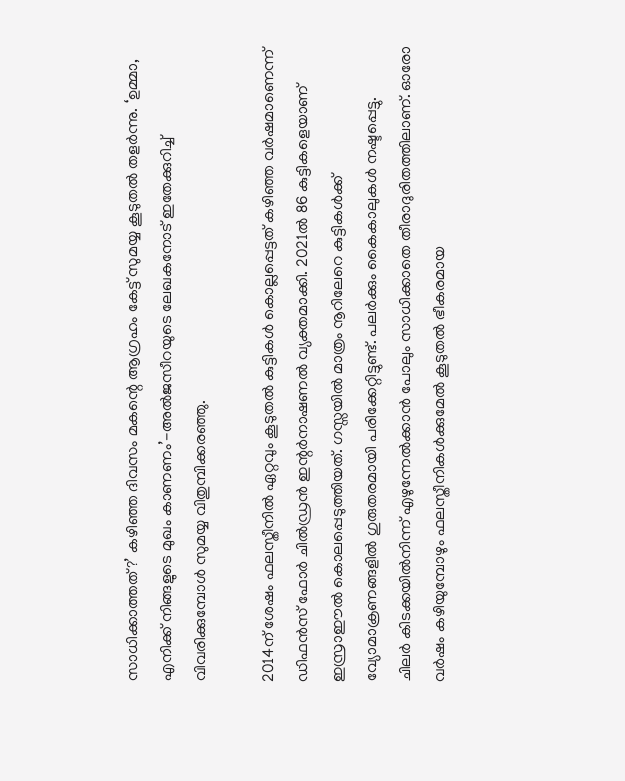സാധിക്കാത്തത്?’ കഴിഞ്ഞ ദിവസം മകന്റെ ആഗ്രഹം കേട്ട് സുമയ്യ കൂടുതല്‍ തളര്‍ന്നു. ‘ഉമ്മാ, എനിക്ക് നിങ്ങളുടെ മുഖം കാണണം’-അല്‍ജസീറയുടെ ലേഖകനോട് ഇതേക്കുറിച്ച് വിവരിക്കുമ്പോള്‍ സുമയ്യ വിതുമ്പിക്കരഞ്ഞു.

2014ന് ശേഷം ഫലസ്തീനില്‍ ഏറ്റവും കൂടുതല്‍ കുട്ടികള്‍ കൊല്ലപ്പെട്ടത് കഴിഞ്ഞ വര്‍ഷമാണെന്ന് ഡിഫന്‍സ് ഫോര്‍ ചില്‍ഡ്രന്‍ ഇന്റര്‍നാഷണല്‍ വ്യക്തമാക്കി. 2021ല്‍ 86 കുട്ടികളെയാണ് ഇസ്രാഈല്‍ കൊലപ്പെടുത്തിയത്. ഗസ്സയില്‍ മാത്രം നൂറിലേറെ കുട്ടികള്‍ക്ക് വ്യോമാക്രണങ്ങളില്‍ ഗുരുതരമായി പരിക്കേറ്റിട്ടുണ്ട്. പലര്‍ക്കും കൈകാലുകള്‍ നഷ്ടപ്പെട്ടു.
ചിലര്‍ കിടക്കയില്‍നിന്ന് എഴുന്നേല്‍ക്കാന്‍ പോലും സാധിക്കാതെ തീരാദുരിതത്തിലാണ്. ഓരോ വര്‍ഷം കഴിയുമ്പോഴും ഫലസ്തീനികള്‍ക്കുമേല്‍ കൂടുതല്‍ ഭീകരമായ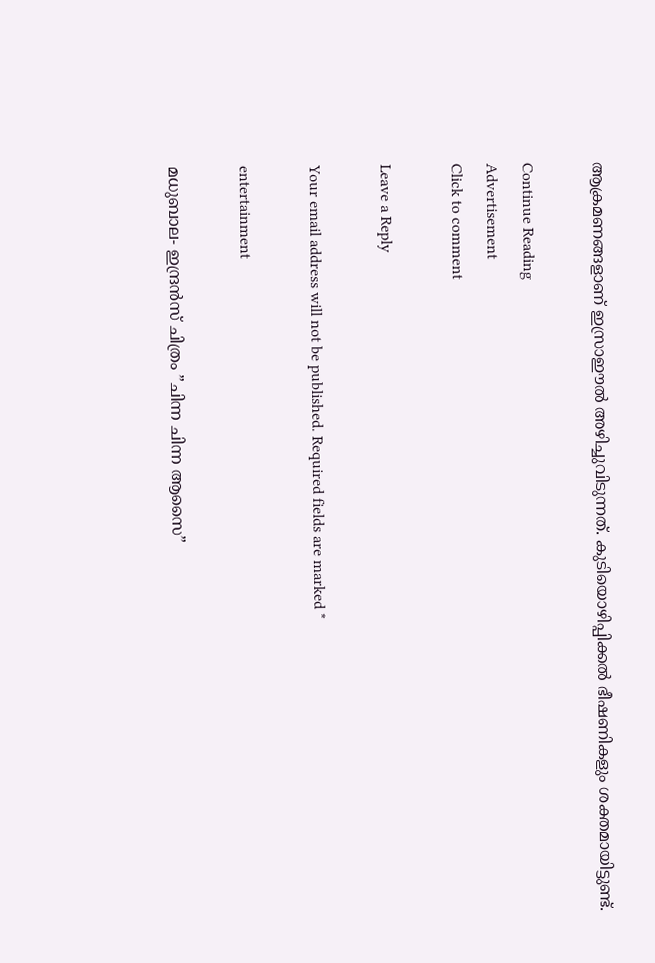ആക്രമണങ്ങളാണ് ഇസ്രാഈല്‍ അഴിച്ചുവിടുന്നത്. കുടിയൊഴിപ്പിക്കല്‍ ഭീഷണികളും ശക്തമായിട്ടുണ്ട്.

Continue Reading
Advertisement
Click to comment

Leave a Reply

Your email address will not be published. Required fields are marked *

entertainment

മധുബാല- ഇന്ദ്രന്‍സ് ചിത്രം ”ചിന്ന ചിന്ന ആസൈ”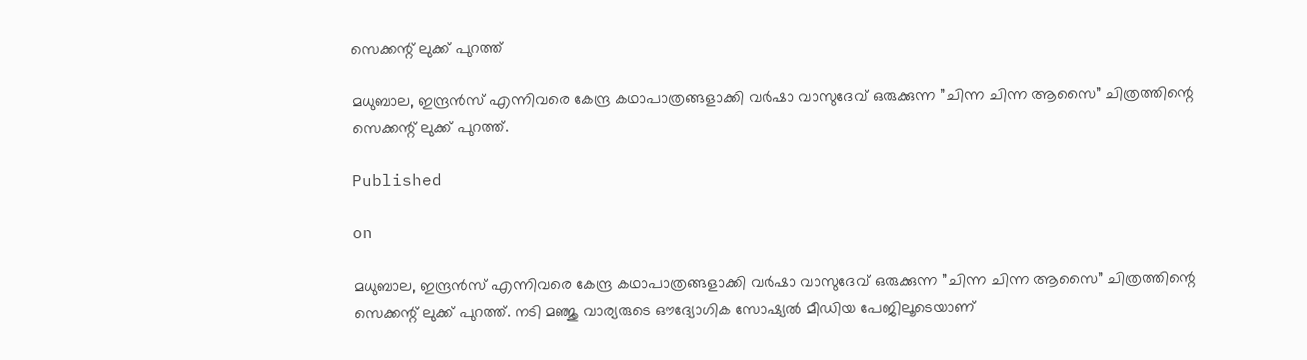സെക്കന്റ് ലുക്ക് പുറത്ത്

മധുബാല, ഇന്ദ്രന്‍സ് എന്നിവരെ കേന്ദ്ര കഥാപാത്രങ്ങളാക്കി വര്‍ഷാ വാസുദേവ് ഒരുക്കുന്ന ”ചിന്ന ചിന്ന ആസൈ” ചിത്രത്തിന്റെ സെക്കന്റ് ലുക്ക് പുറത്ത്.

Published

on

മധുബാല, ഇന്ദ്രന്‍സ് എന്നിവരെ കേന്ദ്ര കഥാപാത്രങ്ങളാക്കി വര്‍ഷാ വാസുദേവ് ഒരുക്കുന്ന ”ചിന്ന ചിന്ന ആസൈ” ചിത്രത്തിന്റെ സെക്കന്റ് ലുക്ക് പുറത്ത്. നടി മഞ്ജു വാര്യരുടെ ഔദ്യോഗിക സോഷ്യല്‍ മീഡിയ പേജിലൂടെയാണ്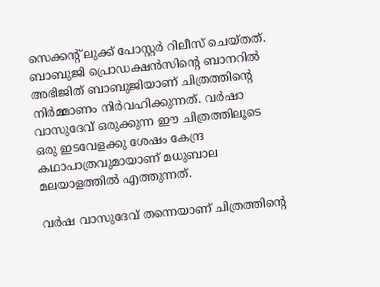സെക്കന്റ് ലുക്ക് പോസ്റ്റര്‍ റിലീസ് ചെയ്തത്. ബാബുജി പ്രൊഡക്ഷന്‍സിന്റെ ബാനറില്‍ അഭിജിത് ബാബുജിയാണ് ചിത്രത്തിന്റെ നിര്‍മ്മാണം നിര്‍വഹിക്കുന്നത്. വര്‍ഷാ വാസുദേവ് ഒരുക്കുന്ന ഈ ചിത്രത്തിലൂടെ ഒരു ഇടവേളക്കു ശേഷം കേന്ദ്ര കഥാപാത്രവുമായാണ് മധുബാല മലയാളത്തില്‍ എത്തുന്നത്.

വര്‍ഷ വാസുദേവ് തന്നെയാണ് ചിത്രത്തിന്റെ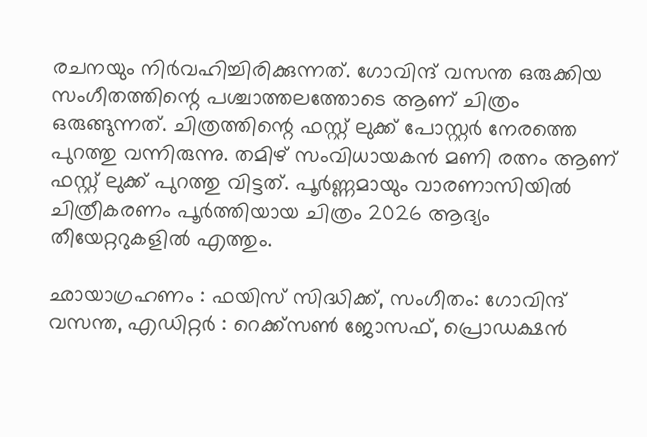രചനയും നിര്‍വഹിച്ചിരിക്കുന്നത്. ഗോവിന്ദ് വസന്ത ഒരുക്കിയ സംഗീതത്തിന്റെ പശ്ചാത്തലത്തോടെ ആണ് ചിത്രം ഒരുങ്ങുന്നത്. ചിത്രത്തിന്റെ ഫസ്റ്റ് ലുക്ക് പോസ്റ്റര്‍ നേരത്തെ പുറത്തു വന്നിരുന്നു. തമിഴ് സംവിധായകന്‍ മണി രത്നം ആണ് ഫസ്റ്റ് ലുക്ക് പുറത്തു വിട്ടത്. പൂര്‍ണ്ണമായും വാരണാസിയില്‍ ചിത്രീകരണം പൂര്‍ത്തിയായ ചിത്രം 2026 ആദ്യം തീയേറ്ററുകളില്‍ എത്തും.

ഛായാഗ്രഹണം : ഫയിസ് സിദ്ധിക്ക്, സംഗീതം: ഗോവിന്ദ് വസന്ത, എഡിറ്റര്‍ : റെക്ക്‌സണ്‍ ജോസഫ്, പ്രൊഡക്ഷന്‍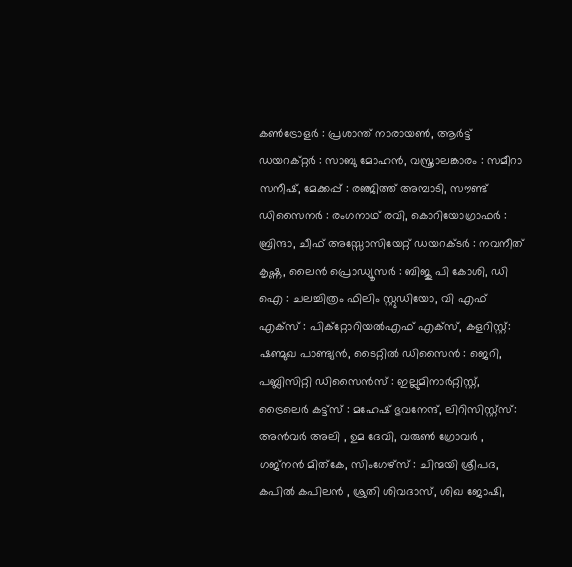കണ്‍ട്രോളര്‍ : പ്രശാന്ത് നാരായണ്‍, ആര്‍ട്ട് ഡയറക്റ്റര്‍ : സാബു മോഹന്‍, വസ്ത്രാലങ്കാരം : സമീറാ സനീഷ്, മേക്കപ്പ് : രഞ്ജിത്ത് അമ്പാടി, സൗണ്ട് ഡിസൈനര്‍ : രംഗനാഥ് രവി, കൊറിയോഗ്രാഫര്‍ : ബ്രിന്ദാ, ചീഫ് അസ്സോസിയേറ്റ് ഡയറക്ടര്‍ : നവനീത് കൃഷ്ണ, ലൈന്‍ പ്രൊഡ്യൂസര്‍ : ബിജു പി കോശി, ഡി ഐ : ചലച്ചിത്രം ഫിലിം സ്റ്റുഡിയോ, വി എഫ് എക്‌സ് : പിക്‌റ്റോറിയല്‍എഫ് എക്‌സ്, കളറിസ്റ്റ്: ഷണ്മുഖ പാണ്ട്യന്‍, ടൈറ്റില്‍ ഡിസൈന്‍ : ജെറി, പബ്ലിസിറ്റി ഡിസൈന്‍സ് : ഇല്ലുമിനാര്‍റ്റിസ്റ്റ്, ട്രൈലെര്‍ കട്ട്‌സ് : മഹേഷ് ഭുവനേന്ദ്, ലിറിസിസ്റ്റ്‌സ്: അന്‍വര്‍ അലി , ഉമ ദേവി, വരുണ്‍ ഗ്രോവര്‍ , ഗജ്‌നന്‍ മിത്‌കേ, സിംഗേഴ്‌സ് : ചിന്മയി ശ്രീപദ, കപില്‍ കപിലന്‍ , ശ്രുതി ശിവദാസ്, ശിഖ ജോഷി,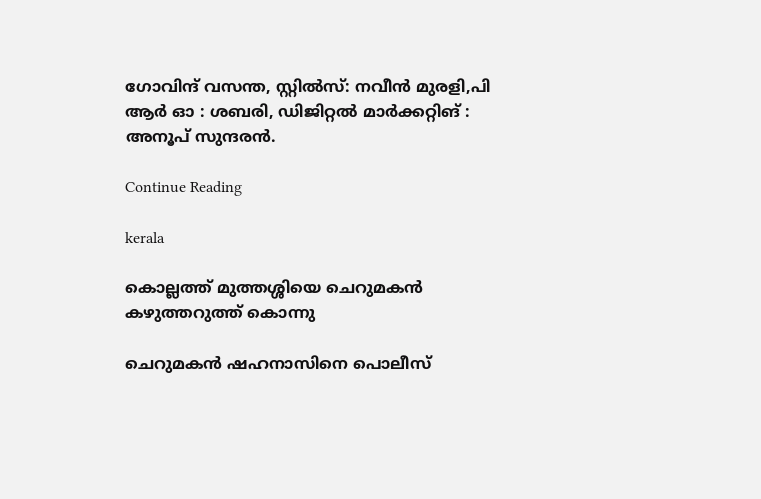ഗോവിന്ദ് വസന്ത, സ്റ്റില്‍സ്: നവീന്‍ മുരളി,പി ആര്‍ ഓ : ശബരി, ഡിജിറ്റല്‍ മാര്‍ക്കറ്റിങ് : അനൂപ് സുന്ദരന്‍.

Continue Reading

kerala

കൊല്ലത്ത് മുത്തശ്ശിയെ ചെറുമകന്‍ കഴുത്തറുത്ത് കൊന്നു

ചെറുമകന്‍ ഷഹനാസിനെ പൊലീസ്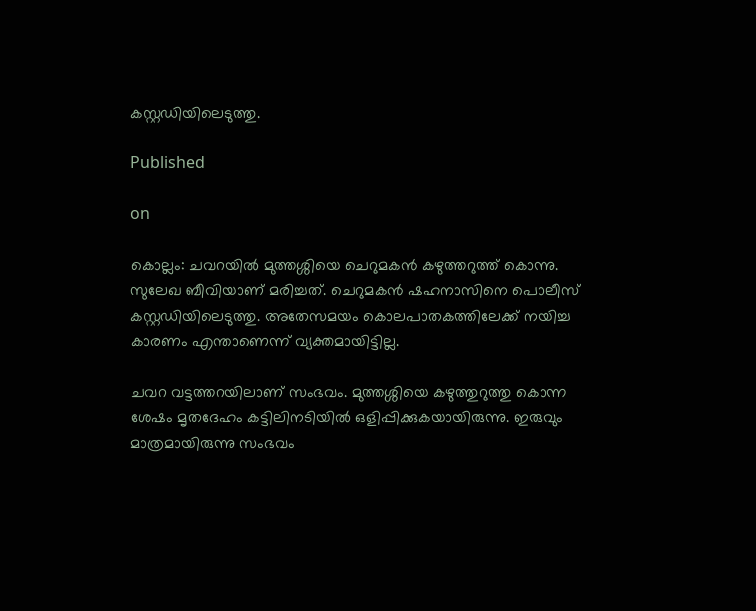കസ്റ്റഡിയിലെടുത്തു.

Published

on

കൊല്ലം: ചവറയില്‍ മുത്തശ്ശിയെ ചെറുമകന്‍ കഴുത്തറുത്ത് കൊന്നു. സുലേഖ ബീവിയാണ് മരിച്ചത്. ചെറുമകന്‍ ഷഹനാസിനെ പൊലീസ് കസ്റ്റഡിയിലെടുത്തു. അതേസമയം കൊലപാതകത്തിലേക്ക് നയിച്ച കാരണം എന്താണെന്ന് വ്യക്തമായിട്ടില്ല.

ചവറ വട്ടത്തറയിലാണ് സംഭവം. മുത്തശ്ശിയെ കഴുത്തുറുത്തു കൊന്ന ശേഷം മൃതദേഹം കട്ടിലിനടിയില്‍ ഒളിപ്പിക്കുകയായിരുന്നു. ഇരുവും മാത്രമായിരുന്നു സംഭവം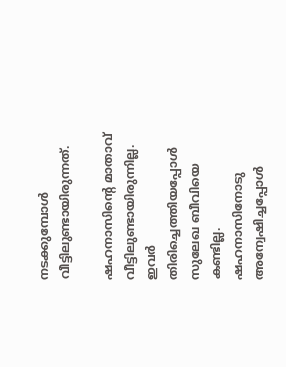നടക്കുമ്പോള്‍ വീട്ടിലുണ്ടായിരുന്നത്.

ഷഹനാസിന്റെ മാതാവ് വീട്ടിലുണ്ടായിരുന്നില്ല. ഇവര്‍ തിരിച്ചെത്തിയപ്പോള്‍ സുലേഖ ബീവിയെ കണ്ടില്ല. ഷഹനാസിനോടു അന്വേഷിച്ചപ്പോള്‍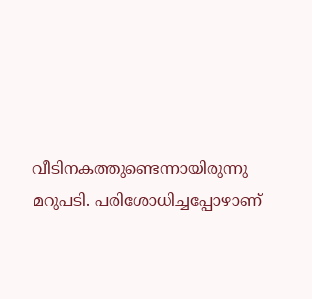വീടിനകത്തുണ്ടെന്നായിരുന്നു മറുപടി. പരിശോധിച്ചപ്പോഴാണ്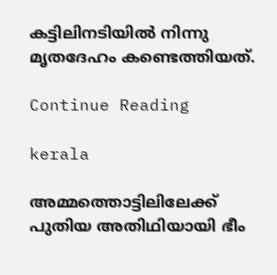കട്ടിലിനടിയില്‍ നിന്നു മൃതദേഹം കണ്ടെത്തിയത്.

Continue Reading

kerala

അമ്മത്തൊട്ടിലിലേക്ക് പുതിയ അതിഥിയായി ഭീം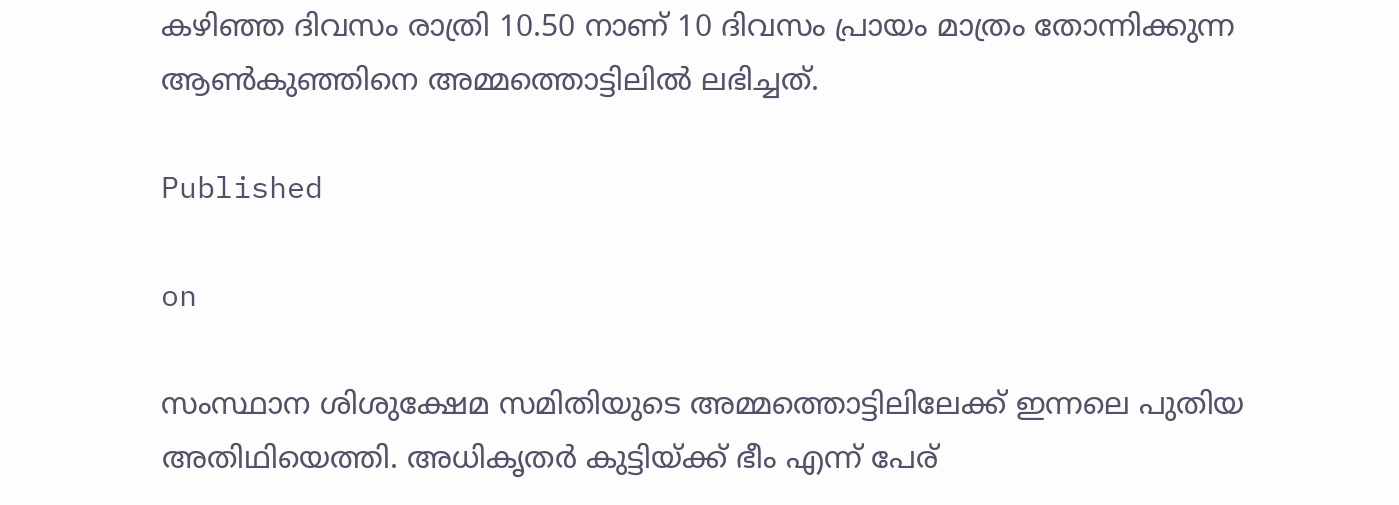കഴിഞ്ഞ ദിവസം രാത്രി 10.50 നാണ് 10 ദിവസം പ്രായം മാത്രം തോന്നിക്കുന്ന ആണ്‍കുഞ്ഞിനെ അമ്മത്തൊട്ടിലില്‍ ലഭിച്ചത്.

Published

on

സംസ്ഥാന ശിശുക്ഷേമ സമിതിയുടെ അമ്മത്തൊട്ടിലിലേക്ക് ഇന്നലെ പുതിയ അതിഥിയെത്തി. അധികൃതര്‍ കുട്ടിയ്ക്ക് ഭീം എന്ന് പേര്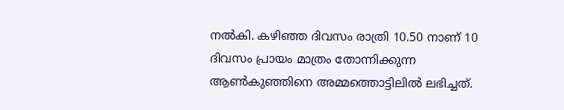നല്‍കി. കഴിഞ്ഞ ദിവസം രാത്രി 10.50 നാണ് 10 ദിവസം പ്രായം മാത്രം തോന്നിക്കുന്ന ആണ്‍കുഞ്ഞിനെ അമ്മത്തൊട്ടിലില്‍ ലഭിച്ചത്.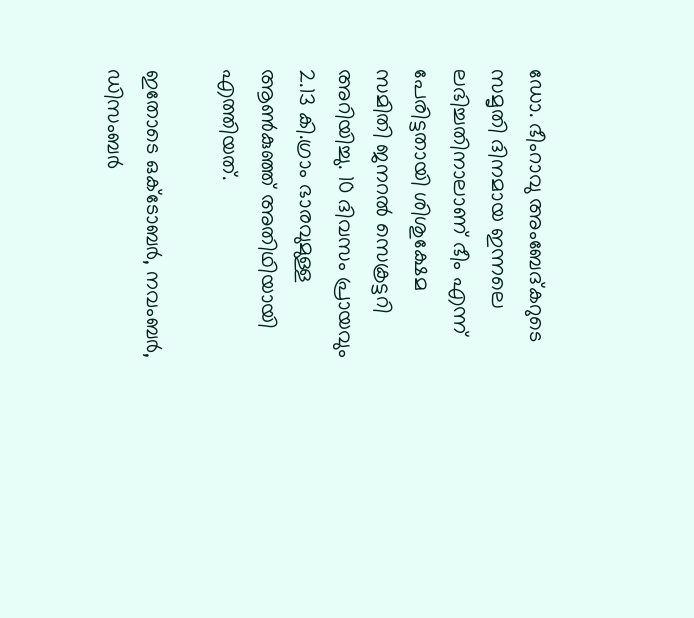ഡോ. ഭീംറാവു അംബേദ്കറുടെ സമൃതി ദിനമായ ഇന്നലെ ലഭിച്ചതിനാലാണ് ഭീം എന്ന് പേരിട്ടതായി ശിശുക്ഷേമ സമിതി ജനറല്‍ സെക്രട്ടറി അറിയിച്ചു. 10 ദിവസം പ്രായവും 2.13 കി.ഗ്രാം ഭാരവുമുള്ള ആണ്‍കുഞ്ഞ് അതിഥിയായി എത്തിയത്.

ഇതോടെ ഒക്ടോബര്‍, നവംബര്‍, ഡിസംബര്‍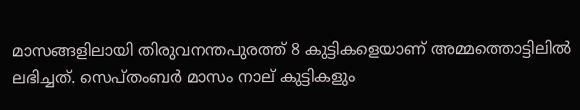മാസങ്ങളിലായി തിരുവനന്തപുരത്ത് 8 കുട്ടികളെയാണ് അമ്മത്തൊട്ടിലില്‍ ലഭിച്ചത്. സെപ്തംബര്‍ മാസം നാല് കുട്ടികളും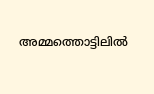അമ്മത്തൊട്ടിലില്‍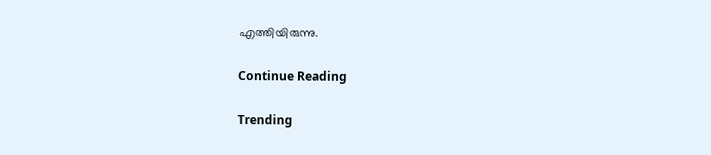എത്തിയിരുന്നു.

Continue Reading

Trending